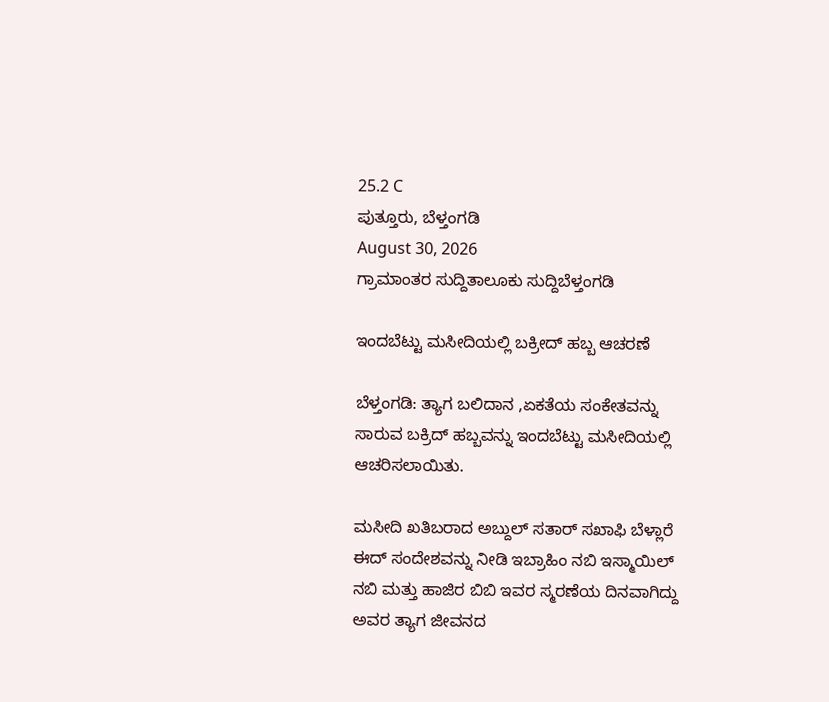25.2 C
ಪುತ್ತೂರು, ಬೆಳ್ತಂಗಡಿ
August 30, 2026
ಗ್ರಾಮಾಂತರ ಸುದ್ದಿತಾಲೂಕು ಸುದ್ದಿಬೆಳ್ತಂಗಡಿ

ಇಂದಬೆಟ್ಟು ಮಸೀದಿಯಲ್ಲಿ ಬಕ್ರೀದ್ ಹಬ್ಬ ಆಚರಣೆ

ಬೆಳ್ತಂಗಡಿ: ತ್ಯಾಗ ಬಲಿದಾನ ,ಏಕತೆಯ ಸಂಕೇತವನ್ನು ಸಾರುವ ಬಕ್ರಿದ್ ಹಬ್ಬವನ್ನು ಇಂದಬೆಟ್ಟು ಮಸೀದಿಯಲ್ಲಿ ಆಚರಿಸಲಾಯಿತು.

ಮಸೀದಿ ಖತಿಬರಾದ ಅಬ್ದುಲ್ ಸತಾರ್ ಸಖಾಫಿ ಬೆಳ್ಲಾರೆ ಈದ್ ಸಂದೇಶವನ್ನು ನೀಡಿ ಇಬ್ರಾಹಿಂ ನಬಿ ಇಸ್ಮಾಯಿಲ್ ನಬಿ ಮತ್ತು ಹಾಜಿರ ಬಿಬಿ ಇವರ ಸ್ಮರಣೆಯ ದಿನವಾಗಿದ್ದು ಅವರ ತ್ಯಾಗ ಜೀವನದ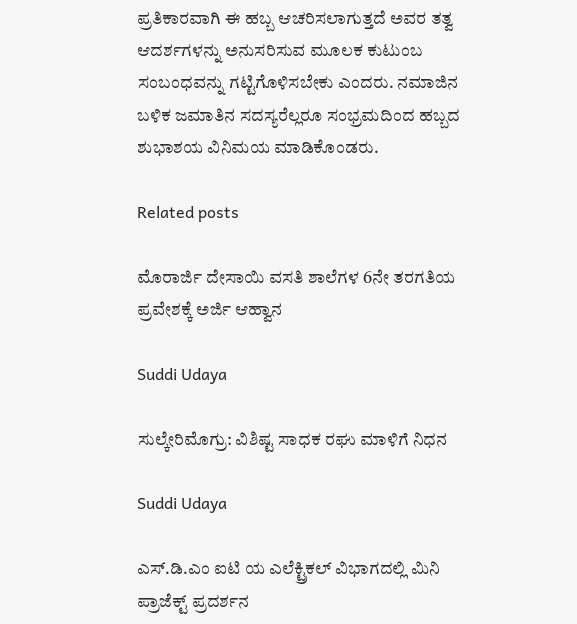ಪ್ರತಿಕಾರವಾಗಿ ಈ ಹಬ್ಬ ಆಚರಿಸಲಾಗುತ್ತದೆ ಅವರ ತತ್ವ ಆದರ್ಶಗಳನ್ನು ಅನುಸರಿಸುವ ಮೂಲಕ ಕುಟುಂಬ ಸಂಬಂಧವನ್ನು ಗಟ್ಟಿಗೊಳಿಸಬೇಕು ಎಂದರು. ನಮಾಜಿನ ಬಳಿಕ ಜಮಾತಿನ ಸದಸ್ಯರೆಲ್ಲರೂ ಸಂಭ್ರಮದಿಂದ ಹಬ್ಬದ ಶುಭಾಶಯ ವಿನಿಮಯ ಮಾಡಿಕೊಂಡರು.

Related posts

ಮೊರಾರ್ಜಿ ದೇಸಾಯಿ ವಸತಿ ಶಾಲೆಗಳ 6ನೇ ತರಗತಿಯ ಪ್ರವೇಶಕ್ಕೆ ಅರ್ಜಿ ಆಹ್ವಾನ

Suddi Udaya

ಸುಲ್ಕೇರಿಮೊಗ್ರು: ವಿಶಿಷ್ಟ ಸಾಧಕ ರಘು ಮಾಳಿಗೆ ನಿಧನ

Suddi Udaya

ಎಸ್.ಡಿ.ಎಂ ಐಟಿ ಯ ಎಲೆಕ್ಟ್ರಿಕಲ್ ವಿಭಾಗದಲ್ಲಿ ಮಿನಿ ಪ್ರಾಜೆಕ್ಟ್ ಪ್ರದರ್ಶನ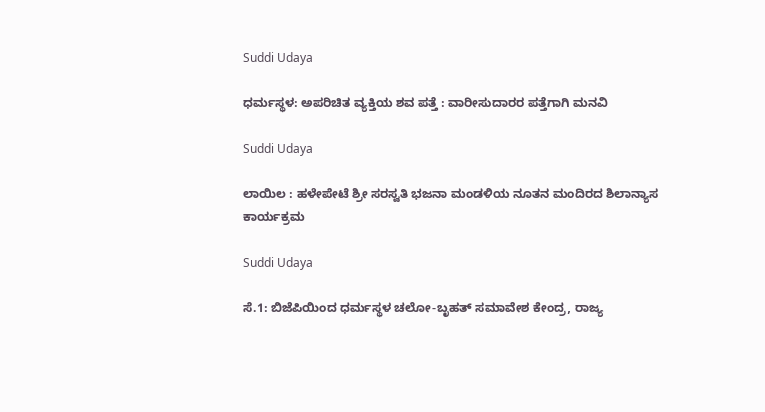Suddi Udaya

ಧರ್ಮಸ್ಥಳ: ಅಪರಿಚಿತ ವ್ಯಕ್ತಿಯ ಶವ ಪತ್ತೆ : ವಾರೀಸುದಾರರ ಪತ್ತೆಗಾಗಿ ಮನವಿ

Suddi Udaya

ಲಾಯಿಲ : ಹಳೇಪೇಟೆ ಶ್ರೀ ಸರಸ್ವತಿ ಭಜನಾ ಮಂಡಳಿಯ ನೂತನ ಮಂದಿರದ ಶಿಲಾನ್ಯಾಸ ಕಾರ್ಯಕ್ರಮ

Suddi Udaya

ಸೆ.1: ಬಿಜೆಪಿಯಿಂದ ಧರ್ಮಸ್ಥಳ ಚಲೋ-ಬೃಹತ್ ಸಮಾವೇಶ ಕೇಂದ್ರ, ರಾಜ್ಯ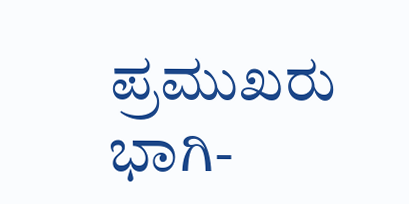ಪ್ರಮುಖರು ಭಾಗಿ-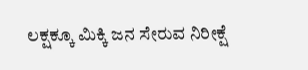ಲಕ್ಷಕ್ಕೂ ಮಿಕ್ಕಿ ಜನ ಸೇರುವ ನಿರೀಕ್ಷೆ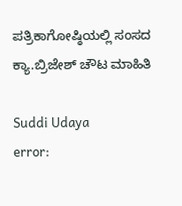ಪತ್ರಿಕಾಗೋಷ್ಠಿಯಲ್ಲಿ ಸಂಸದ ಕ್ಯಾ.ಬ್ರಿಜೇಶ್ ಚೌಟ ಮಾಹಿತಿ

Suddi Udaya
error: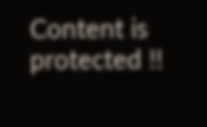Content is protected !!